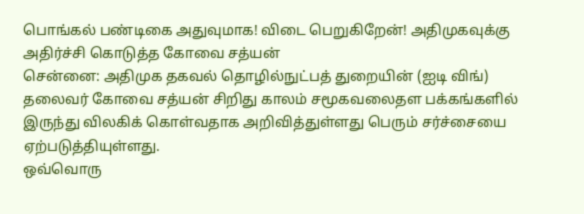பொங்கல் பண்டிகை அதுவுமாக! விடை பெறுகிறேன்! அதிமுகவுக்கு அதிர்ச்சி கொடுத்த கோவை சத்யன்
சென்னை: அதிமுக தகவல் தொழில்நுட்பத் துறையின் (ஐடி விங்) தலைவர் கோவை சத்யன் சிறிது காலம் சமூகவலைதள பக்கங்களில் இருந்து விலகிக் கொள்வதாக அறிவித்துள்ளது பெரும் சர்ச்சையை ஏற்படுத்தியுள்ளது.
ஒவ்வொரு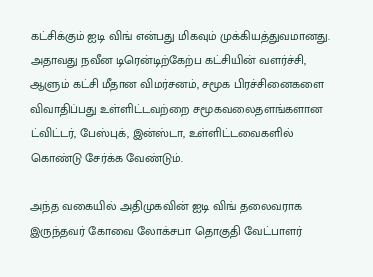கட்சிக்கும் ஐடி விங் என்பது மிகவும் முக்கியத்துவமானது. அதாவது நவீன டிரென்டிற்கேற்ப கட்சியின் வளர்ச்சி, ஆளும் கட்சி மீதான விமர்சனம், சமூக பிரச்சினைகளை விவாதிப்பது உள்ளிட்டவற்றை சமூகவலைதளங்களான ட்விட்டர், பேஸ்புக், இன்ஸ்டா, உள்ளிட்டவைகளில் கொண்டு சேர்க்க வேண்டும்.

அந்த வகையில் அதிமுகவின் ஐடி விங் தலைவராக இருந்தவர் கோவை லோக்சபா தொகுதி வேட்பாளர்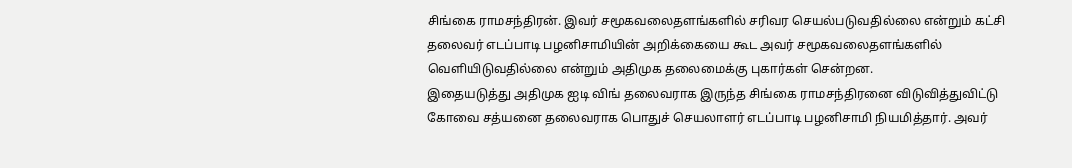சிங்கை ராமசந்திரன். இவர் சமூகவலைதளங்களில் சரிவர செயல்படுவதில்லை என்றும் கட்சி தலைவர் எடப்பாடி பழனிசாமியின் அறிக்கையை கூட அவர் சமூகவலைதளங்களில் வெளியிடுவதில்லை என்றும் அதிமுக தலைமைக்கு புகார்கள் சென்றன.
இதையடுத்து அதிமுக ஐடி விங் தலைவராக இருந்த சிங்கை ராமசந்திரனை விடுவித்துவிட்டு கோவை சத்யனை தலைவராக பொதுச் செயலாளர் எடப்பாடி பழனிசாமி நியமித்தார். அவர்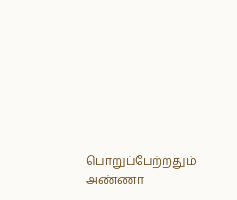பொறுப்பேற்றதும் அண்ணா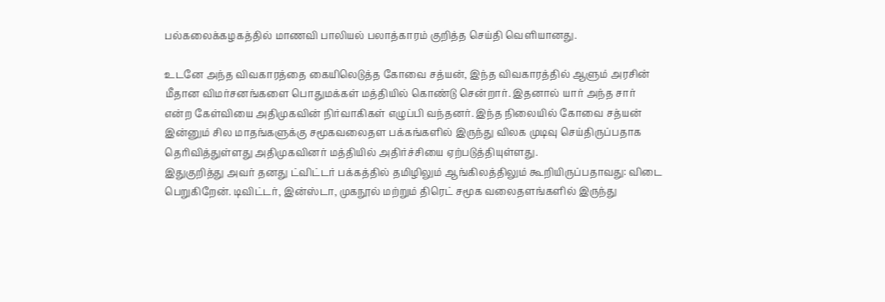பல்கலைக்கழகத்தில் மாணவி பாலியல் பலாத்காரம் குறித்த செய்தி வெளியானது.

உடனே அந்த விவகாரத்தை கையிலெடுத்த கோவை சத்யன், இந்த விவகாரத்தில் ஆளும் அரசின் மீதான விமர்சனங்களை பொதுமக்கள் மத்தியில் கொண்டு சென்றார். இதனால் யார் அந்த சார் என்ற கேள்வியை அதிமுகவின் நிர்வாகிகள் எழுப்பி வந்தனர். இந்த நிலையில் கோவை சத்யன் இன்னும் சில மாதங்களுக்கு சமூகவலைதள பக்கங்களில் இருந்து விலக முடிவு செய்திருப்பதாக தெரிவித்துள்ளது அதிமுகவினர் மத்தியில் அதிர்ச்சியை ஏற்படுத்தியுள்ளது.
இதுகுறித்து அவர் தனது ட்விட்டர் பக்கத்தில் தமிழிலும் ஆங்கிலத்திலும் கூறியிருப்பதாவது: விடை பெறுகிறேன். டிவிட்டர், இன்ஸ்டா, முகநூல் மற்றும் திரெட் சமூக வலைதளங்களில் இருந்து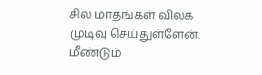சில மாதங்கள் விலக முடிவு செய்துள்ளேன். மீண்டும்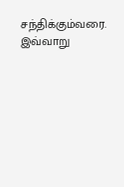சந்திக்கும்வரை. இவ்வாறு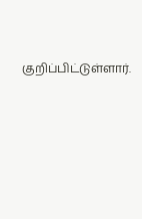குறிப்பிட்டுள்ளார்.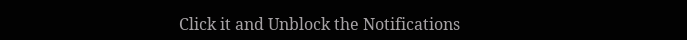Click it and Unblock the Notifications